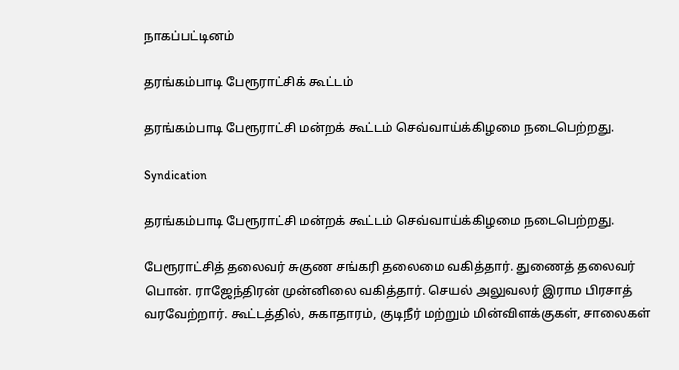நாகப்பட்டினம்

தரங்கம்பாடி பேரூராட்சிக் கூட்டம்

தரங்கம்பாடி பேரூராட்சி மன்றக் கூட்டம் செவ்வாய்க்கிழமை நடைபெற்றது.

Syndication

தரங்கம்பாடி பேரூராட்சி மன்றக் கூட்டம் செவ்வாய்க்கிழமை நடைபெற்றது.

பேரூராட்சித் தலைவர் சுகுண சங்கரி தலைமை வகித்தார். துணைத் தலைவர் பொன். ராஜேந்திரன் முன்னிலை வகித்தார். செயல் அலுவலர் இராம பிரசாத் வரவேற்றார். கூட்டத்தில், சுகாதாரம், குடிநீர் மற்றும் மின்விளக்குகள், சாலைகள்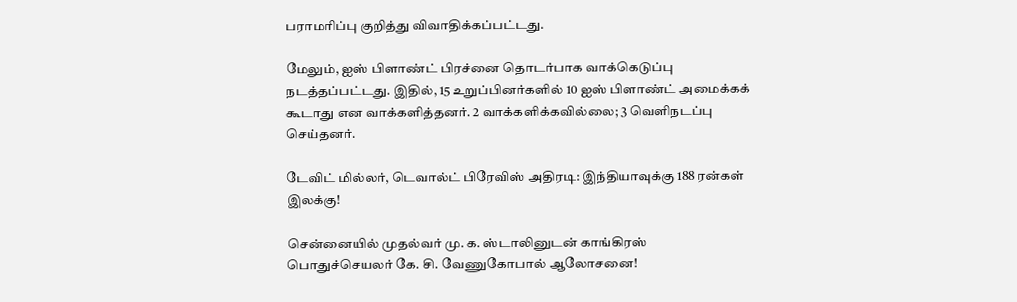பராமரிப்பு குறித்து விவாதிக்கப்பட்டது.

மேலும், ஐஸ் பிளாண்ட் பிரச்னை தொடர்பாக வாக்கெடுப்பு நடத்தப்பட்டது. இதில், 15 உறுப்பினர்களில் 10 ஐஸ் பிளாண்ட் அமைக்கக் கூடாது என வாக்களித்தனர். 2 வாக்களிக்கவில்லை; 3 வெளிநடப்பு செய்தனர்.

டேவிட் மில்லர், டெவால்ட் பிரேவிஸ் அதிரடி: இந்தியாவுக்கு 188 ரன்கள் இலக்கு!

சென்னையில் முதல்வர் மு. க. ஸ்டாலினுடன் காங்கிரஸ் பொதுச்செயலர் கே. சி. வேணுகோபால் ஆலோசனை!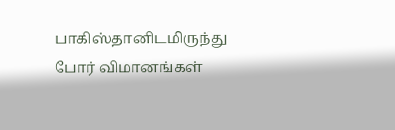பாகிஸ்தானிடமிருந்து போர் விமானங்கள்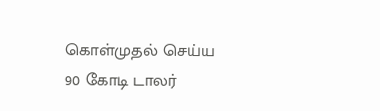கொள்முதல் செய்ய 90 கோடி டாலர்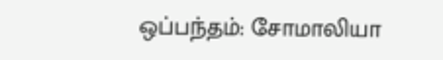ஒப்பந்தம்: சோமாலியா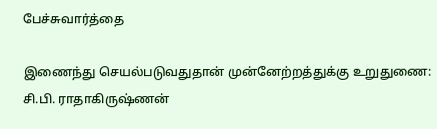பேச்சுவார்த்தை

இணைந்து செயல்படுவதுதான் முன்னேற்றத்துக்கு உறுதுணை: சி.பி. ராதாகிருஷ்ணன்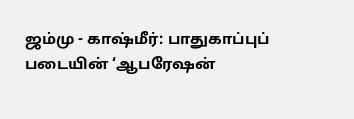ஜம்மு - காஷ்மீர்: பாதுகாப்புப் படையின் ‘ஆபரேஷன்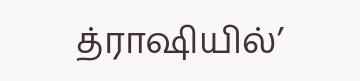த்ராஷியில்’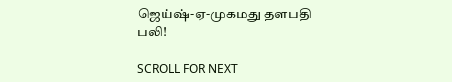ஜெய்ஷ்-ஏ-முகமது தளபதி பலி!

SCROLL FOR NEXT